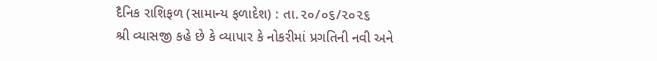દૈનિક રાશિફળ (સામાન્ય ફળાદેશ) : તા.૨૦/૦૬/૨૦૨૬
શ્રી વ્યાસજી કહે છે કે વ્યાપાર કે નોકરીમાં પ્રગતિની નવી અને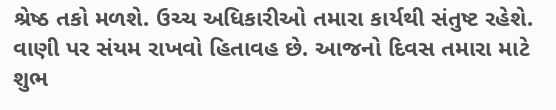શ્રેષ્ઠ તકો મળશે. ઉચ્ચ અધિકારીઓ તમારા કાર્યથી સંતુષ્ટ રહેશે. વાણી પર સંયમ રાખવો હિતાવહ છે. આજનો દિવસ તમારા માટે શુભ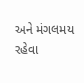અને મંગલમય રહેવા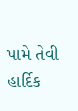પામે તેવી હાર્દિક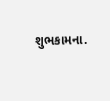શુભકામના.